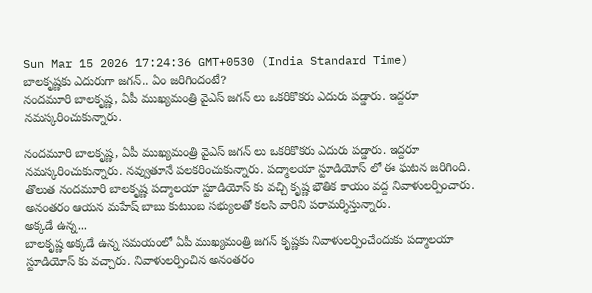Sun Mar 15 2026 17:24:36 GMT+0530 (India Standard Time)
బాలకృష్ణకు ఎదురుగా జగన్.. ఏం జరిగిందంటే?
నందమూరి బాలకృష్ణ, ఏపీ ముఖ్యమంత్రి వైఎస్ జగన్ లు ఒకరికొకరు ఎదురు పడ్డారు. ఇద్దరూ నమస్కరించుకున్నారు.

నందమూరి బాలకృష్ణ, ఏపీ ముఖ్యమంత్రి వైఎస్ జగన్ లు ఒకరికొకరు ఎదురు పడ్డారు. ఇద్దరూ నమస్కరించుకున్నారు. నవ్వుతూనే పలకరించుకున్నారు. పద్మాలయా స్టూడియోస్ లో ఈ ఘటన జరిగింది. తొలుత నందమూరి బాలకృష్ణ పద్మాలయా స్టూడియోస్ కు వచ్చి కృష్ణ భౌతిక కాయం వద్ద నివాళులర్పించారు. అనంతరం ఆయన మహేష్ బాబు కుటుంబ సభ్యులతో కలసి వారిని పరామర్శిస్తున్నారు.
అక్కడే ఉన్న...
బాలకృష్ణ అక్కడే ఉన్న సమయంలో ఏపీ ముఖ్యమంత్రి జగన్ కృష్ణకు నివాళులర్పించేందుకు పద్మాలయా స్టూడియోస్ కు వచ్చారు. నివాళులర్పించిన అనంతరం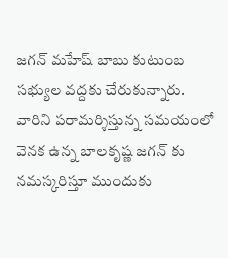జగన్ మహేష్ బాబు కుటుంబ సభ్యుల వద్దకు చేరుకున్నారు. వారిని పరామర్శిస్తున్న సమయంలో వెనక ఉన్న బాలకృష్ణ జగన్ కు నమస్కరిస్తూ ముందుకు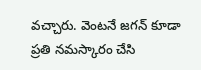వచ్చారు. వెంటనే జగన్ కూడా ప్రతి నమస్కారం చేసి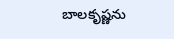బాలకృష్ణను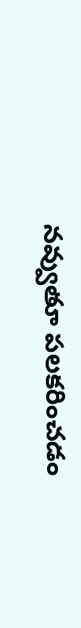నవ్వుతూ పలకరించడం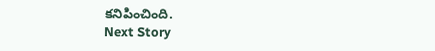కనిపించింది.
Next Story